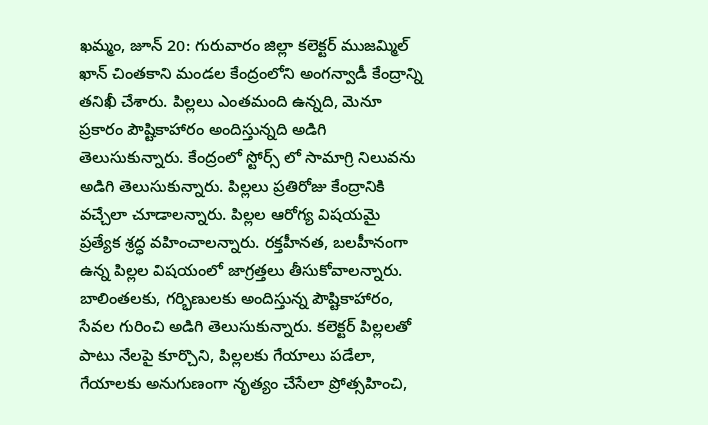ఖమ్మం, జూన్ 20: గురువారం జిల్లా కలెక్టర్ ముజమ్మిల్ ఖాన్ చింతకాని మండల కేంద్రంలోని అంగన్వాడీ కేంద్రాన్ని తనిఖీ చేశారు. పిల్లలు ఎంతమంది ఉన్నది, మెనూ ప్రకారం పౌష్టికాహారం అందిస్తున్నది అడిగి తెలుసుకున్నారు. కేంద్రంలో స్టోర్స్ లో సామాగ్రి నిలువను అడిగి తెలుసుకున్నారు. పిల్లలు ప్రతిరోజు కేంద్రానికి వచ్చేలా చూడాలన్నారు. పిల్లల ఆరోగ్య విషయమై ప్రత్యేక శ్రద్ధ వహించాలన్నారు. రక్తహీనత, బలహీనంగా ఉన్న పిల్లల విషయంలో జాగ్రత్తలు తీసుకోవాలన్నారు. బాలింతలకు, గర్భిణులకు అందిస్తున్న పౌష్టికాహారం, సేవల గురించి అడిగి తెలుసుకున్నారు. కలెక్టర్ పిల్లలతో పాటు నేలపై కూర్చొని, పిల్లలకు గేయాలు పడేలా, గేయాలకు అనుగుణంగా నృత్యం చేసేలా ప్రోత్సహించి,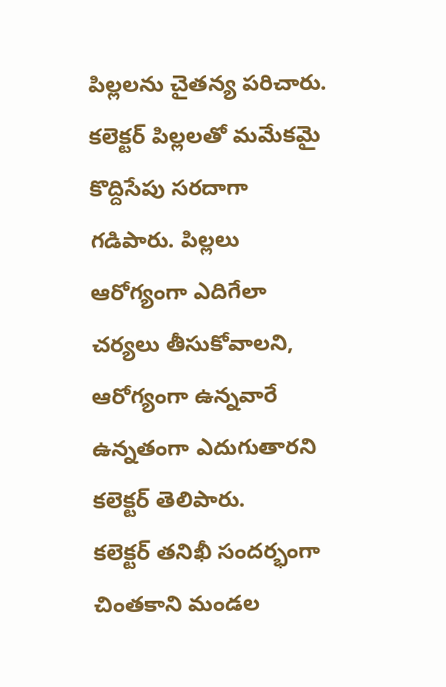పిల్లలను చైతన్య పరిచారు. కలెక్టర్ పిల్లలతో మమేకమై కొద్దిసేపు సరదాగా గడిపారు. పిల్లలు ఆరోగ్యంగా ఎదిగేలా చర్యలు తీసుకోవాలని, ఆరోగ్యంగా ఉన్నవారే ఉన్నతంగా ఎదుగుతారని కలెక్టర్ తెలిపారు.
కలెక్టర్ తనిఖీ సందర్భంగా చింతకాని మండల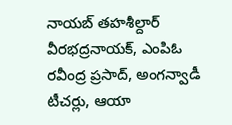నాయబ్ తహశీల్దార్ వీరభద్రనాయక్, ఎంపిఓ రవీంద్ర ప్రసాద్, అంగన్వాడీ టీచర్లు, ఆయా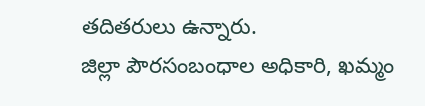తదితరులు ఉన్నారు.
జిల్లా పౌరసంబంధాల అధికారి, ఖమ్మం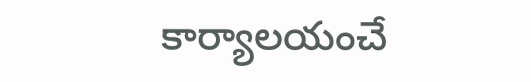కార్యాలయంచే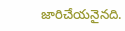జారిచేయనైనది.